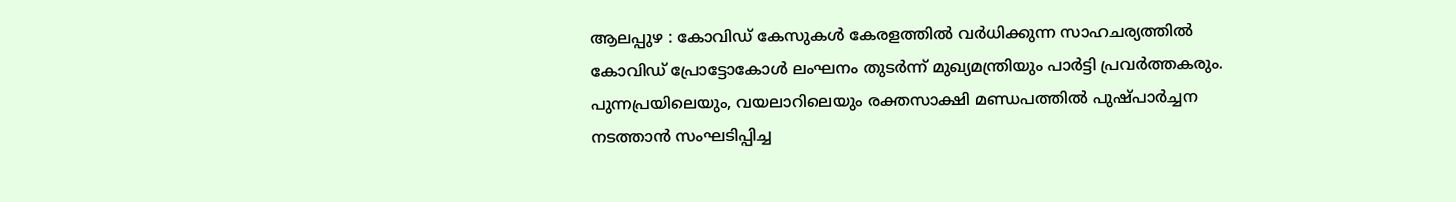ആലപ്പുഴ : കോവിഡ് കേസുകള്‍ കേരളത്തില്‍ വര്‍ധിക്കുന്ന സാഹചര്യത്തില്‍ കോവിഡ് പ്രോട്ടോകോള്‍ ലംഘനം തുടര്‍ന്ന് മുഖ്യമന്ത്രിയും പാര്‍ട്ടി പ്രവര്‍ത്തകരും. പുന്നപ്രയിലെയും, വയലാറിലെയും രക്തസാക്ഷി മണ്ഡപത്തില്‍ പുഷ്പാര്‍ച്ചന നടത്താന്‍ സംഘടിപ്പിച്ച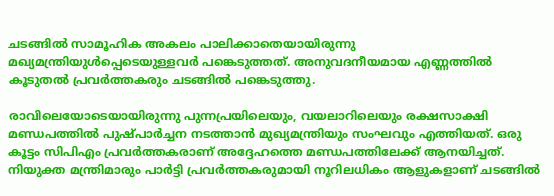ചടങ്ങില്‍ സാമൂഹിക അകലം പാലിക്കാതെയായിരുന്നു മഖ്യമന്ത്രിയുള്‍പ്പെടെയുള്ളവര്‍ പങ്കെടുത്തത്. അനുവദനീയമായ എണ്ണത്തില്‍ കൂടുതല്‍ പ്രവര്‍ത്തകരും ചടങ്ങില്‍ പങ്കെടുത്തു.

രാവിലെയോടെയായിരുന്നു പുന്നപ്രയിലെയും, വയലാറിലെയും രക്ഷസാക്ഷി മണ്ഡപത്തില്‍ പുഷ്പാര്‍ച്ചന നടത്താന്‍ മുഖ്യമന്ത്രിയും സംഘവും എത്തിയത്. ഒരു കൂട്ടം സിപിഎം പ്രവര്‍ത്തകരാണ് അദ്ദേഹത്തെ മണ്ഡപത്തിലേക്ക് ആനയിച്ചത്. നിയുക്ത മന്ത്രിമാരും പാര്‍ട്ടി പ്രവര്‍ത്തകരുമായി നൂറിലധികം ആളുകളാണ് ചടങ്ങില്‍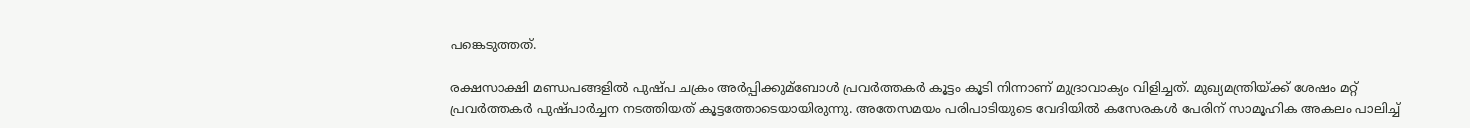പങ്കെടുത്തത്.

രക്ഷസാക്ഷി മണ്ഡപങ്ങളില്‍ പുഷ്പ ചക്രം അര്‍പ്പിക്കുമ്ബോള്‍ പ്രവര്‍ത്തകര്‍ കൂട്ടം കൂടി നിന്നാണ് മുദ്രാവാക്യം വിളിച്ചത്. മുഖ്യമന്ത്രിയ്ക്ക് ശേഷം മറ്റ് പ്രവര്‍ത്തകര്‍ പുഷ്പാര്‍ച്ചന നടത്തിയത് കൂട്ടത്തോടെയായിരുന്നു. അതേസമയം പരിപാടിയുടെ വേദിയില്‍ കസേരകള്‍ പേരിന് സാമൂഹിക അകലം പാലിച്ച്‌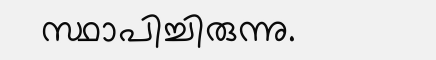സ്ഥാപിച്ചിരുന്നു.